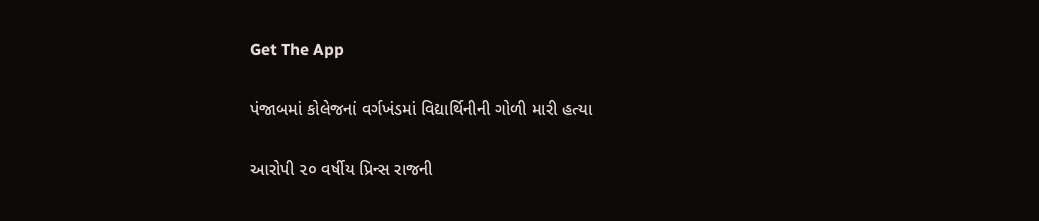Get The App

પંજાબમાં કોલેજનાં વર્ગખંડમાં વિદ્યાર્થિનીની ગોળી મારી હત્યા

આરોપી ૨૦ વર્ષીય પ્રિન્સ રાજની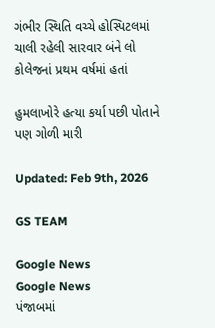ગંભીર સ્થિતિ વચ્ચે હોસ્પિટલમાં ચાલી રહેલી સારવાર બંને લો કોલેજનાં પ્રથમ વર્ષમાં હતાં

હુમલાખોરે હત્યા કર્યા પછી પોતાને પણ ગોળી મારી

Updated: Feb 9th, 2026

GS TEAM

Google News
Google News
પંજાબમાં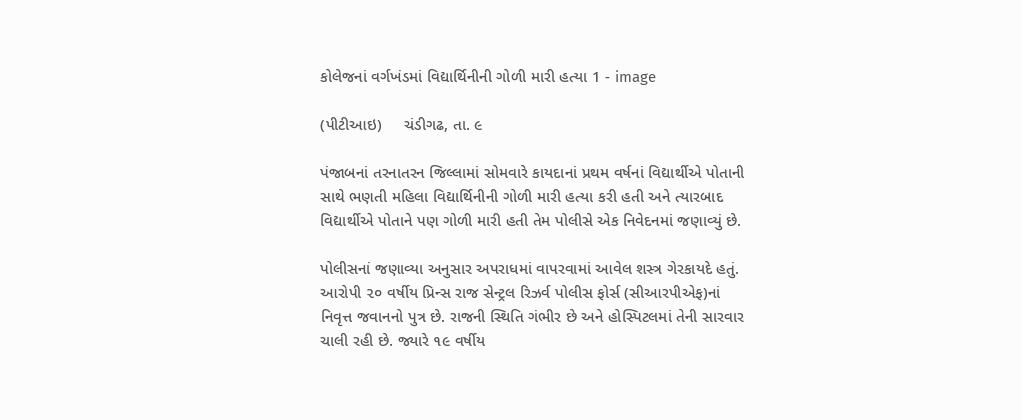કોલેજનાં વર્ગખંડમાં વિદ્યાર્થિનીની ગોળી મારી હત્યા 1 - image

(પીટીઆઇ)     ચંડીગઢ, તા. ૯

પંજાબનાં તરનાતરન જિલ્લામાં સોમવારે કાયદાનાં પ્રથમ વર્ષનાં વિદ્યાર્થીએ પોતાની સાથે ભણતી મહિલા વિદ્યાર્થિનીની ગોળી મારી હત્યા કરી હતી અને ત્યારબાદ વિદ્યાર્થીએ પોતાને પણ ગોળી મારી હતી તેમ પોલીસે એક નિવેદનમાં જણાવ્યું છે.

પોલીસનાં જણાવ્યા અનુસાર અપરાધમાં વાપરવામાં આવેલ શસ્ત્ર ગેરકાયદે હતું. આરોપી ૨૦ વર્ષીય પ્રિન્સ રાજ સેન્ટ્રલ રિઝર્વ પોલીસ ફોર્સ (સીઆરપીએફ)નાં નિવૃત્ત જવાનનો પુત્ર છે. રાજની સ્થિતિ ગંભીર છે અને હોસ્પિટલમાં તેની સારવાર ચાલી રહી છે. જ્યારે ૧૯ વર્ષીય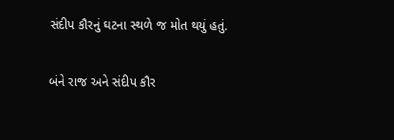સંદીપ કૌરનું ઘટના સ્થળે જ મોત થયું હતું.

બંને રાજ અને સંદીપ કૌર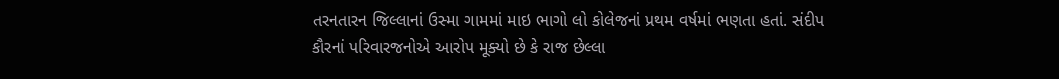તરનતારન જિલ્લાનાં ઉસ્મા ગામમાં માઇ ભાગો લો કોલેજનાં પ્રથમ વર્ષમાં ભણતા હતાં. સંદીપ કૌરનાં પરિવારજનોએ આરોપ મૂક્યો છે કે રાજ છેલ્લા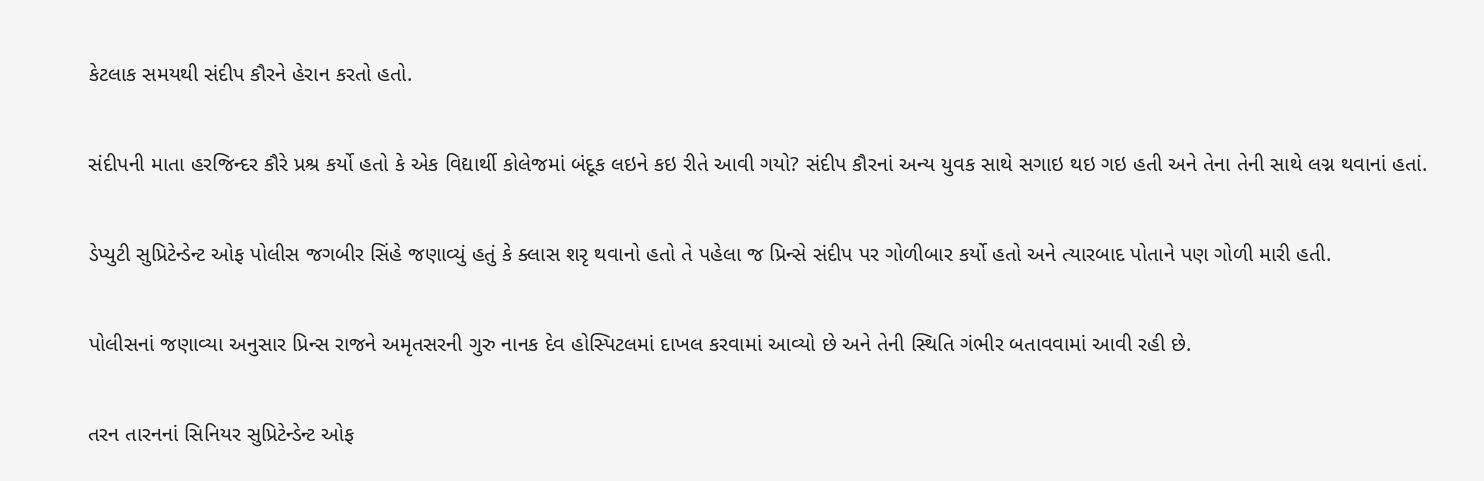કેટલાક સમયથી સંદીપ કૌરને હેરાન કરતો હતો.

સંદીપની માતા હરજિન્દર કૌરે પ્રશ્ર કર્યો હતો કે એક વિદ્યાર્થી કોલેજમાં બંદૂક લઇને કઇ રીતે આવી ગયો? સંદીપ કૌરનાં અન્ય યુવક સાથે સગાઇ થઇ ગઇ હતી અને તેના તેની સાથે લગ્ન થવાનાં હતાં.

ડેપ્યુટી સુપ્રિટેન્ડેન્ટ ઓફ પોલીસ જગબીર સિંહે જણાવ્યું હતું કે ક્લાસ શરૃ થવાનો હતો તે પહેલા જ પ્રિન્સે સંદીપ પર ગોળીબાર કર્યો હતો અને ત્યારબાદ પોતાને પણ ગોળી મારી હતી.

પોલીસનાં જણાવ્યા અનુસાર પ્રિન્સ રાજને અમૃતસરની ગુરુ નાનક દેવ હોસ્પિટલમાં દાખલ કરવામાં આવ્યો છે અને તેની સ્થિતિ ગંભીર બતાવવામાં આવી રહી છે.

તરન તારનનાં સિનિયર સુપ્રિટેન્ડેન્ટ ઓફ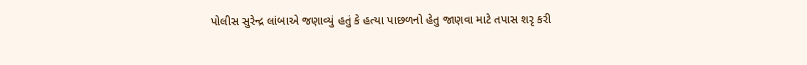પોલીસ સુરેન્દ્ર લાંબાએ જણાવ્યું હતું કે હત્યા પાછળનો હેતુ જાણવા માટે તપાસ શરૃ કરી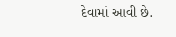દેવામાં આવી છે.